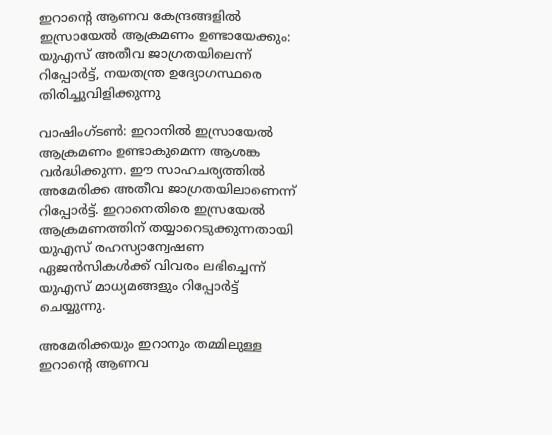ഇറാന്റെ ആണവ കേന്ദ്രങ്ങളില്‍ ഇസ്രായേല്‍ ആക്രമണം ഉണ്ടായേക്കും: യുഎസ് അതീവ ജാഗ്രതയിലെന്ന് റിപ്പോര്‍ട്ട്, നയതന്ത്ര ഉദ്യോഗസ്ഥരെ തിരിച്ചുവിളിക്കുന്നു

വാഷിംഗ്ടണ്‍: ഇറാനില്‍ ഇസ്രായേല്‍ ആക്രമണം ഉണ്ടാകുമെന്ന ആശങ്ക വര്‍ദ്ധിക്കുന്ന. ഈ സാഹചര്യത്തില്‍ അമേരിക്ക അതീവ ജാഗ്രതയിലാണെന്ന് റിപ്പോര്‍ട്ട്. ഇറാനെതിരെ ഇസ്രയേല്‍ ആക്രമണത്തിന് തയ്യാറെടുക്കുന്നതായി യുഎസ് രഹസ്യാന്വേഷണ ഏജന്‍സികള്‍ക്ക് വിവരം ലഭിച്ചെന്ന് യുഎസ് മാധ്യമങ്ങളും റിപ്പോര്‍ട്ട് ചെയ്യുന്നു.

അമേരിക്കയും ഇറാനും തമ്മിലുള്ള ഇറാന്റെ ആണവ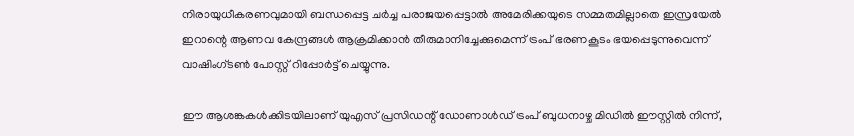നിരായുധീകരണവുമായി ബന്ധപ്പെട്ട ചർച്ച പരാജയപ്പെട്ടാൽ അമേരിക്കയുടെ സമ്മതമില്ലാതെ ഇസ്രയേല്‍ ഇറാന്റെ ആണവ കേന്ദ്രങ്ങള്‍ ആക്രമിക്കാന്‍ തീരുമാനിച്ചേക്കുമെന്ന് ട്രംപ് ഭരണകൂടം ഭയപ്പെടുന്നുവെന്ന് വാഷിംഗ്ടണ്‍ പോസ്റ്റ് റിപ്പോര്‍ട്ട് ചെയ്യുന്നു.

ഈ ആശങ്കകള്‍ക്കിടയിലാണ് യുഎസ് പ്രസിഡന്റ് ഡോണാള്‍ഡ് ട്രംപ് ബുധനാഴ്ച മിഡില്‍ ഈസ്റ്റില്‍ നിന്ന്,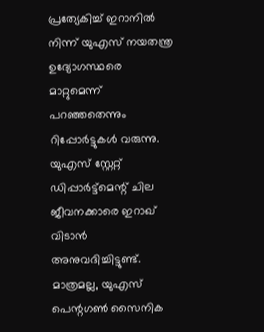പ്രത്യേകിച്ച് ഇറാനില്‍ നിന്ന് യുഎസ് നയതന്ത്ര ഉദ്യോഗസ്ഥരെ മാറ്റുമെന്ന് പറഞ്ഞതെന്നും റിപ്പോര്‍ട്ടുകള്‍ വരുന്നു. യുഎസ് സ്റ്റേറ്റ് ഡിപ്പാര്‍ട്ട്മെന്റ് ചില ജീവനക്കാരെ ഇറാഖ് വിടാന്‍ അനുവദിച്ചിട്ടുണ്ട്. മാത്രമല്ല, യുഎസ് പെന്റഗണ്‍ സൈനിക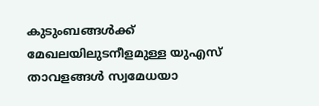കുടുംബങ്ങള്‍ക്ക് മേഖലയിലുടനീളമുള്ള യുഎസ് താവളങ്ങള്‍ സ്വമേധയാ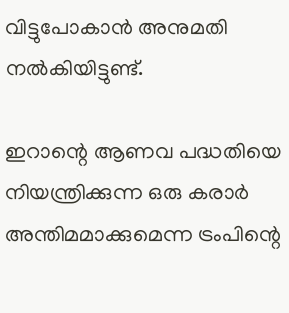വിട്ടുപോകാന്‍ അനുമതി നല്‍കിയിട്ടുണ്ട്.

ഇറാന്റെ ആണവ പദ്ധതിയെ നിയന്ത്രിക്കുന്ന ഒരു കരാര്‍ അന്തിമമാക്കുമെന്ന ട്രംപിന്റെ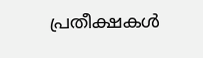പ്രതീക്ഷകള്‍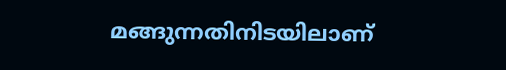മങ്ങുന്നതിനിടയിലാണ്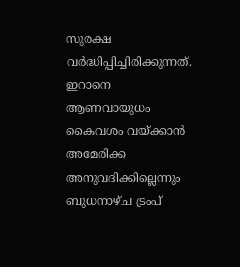സുരക്ഷ വര്‍ദ്ധിപ്പിച്ചിരിക്കുന്നത്. ഇറാനെ ആണവായുധം കൈവശം വയ്ക്കാന്‍ അമേരിക്ക അനുവദിക്കില്ലെന്നും ബുധനാഴ്ച ട്രംപ്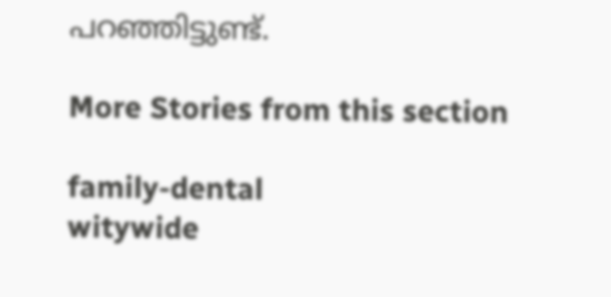പറഞ്ഞിട്ടുണ്ട്.

More Stories from this section

family-dental
witywide